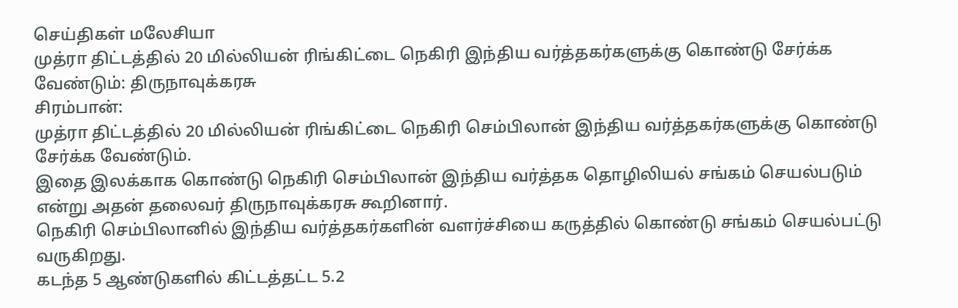செய்திகள் மலேசியா
முத்ரா திட்டத்தில் 20 மில்லியன் ரிங்கிட்டை நெகிரி இந்திய வர்த்தகர்களுக்கு கொண்டு சேர்க்க வேண்டும்: திருநாவுக்கரசு
சிரம்பான்:
முத்ரா திட்டத்தில் 20 மில்லியன் ரிங்கிட்டை நெகிரி செம்பிலான் இந்திய வர்த்தகர்களுக்கு கொண்டு சேர்க்க வேண்டும்.
இதை இலக்காக கொண்டு நெகிரி செம்பிலான் இந்திய வர்த்தக தொழிலியல் சங்கம் செயல்படும் என்று அதன் தலைவர் திருநாவுக்கரசு கூறினார்.
நெகிரி செம்பிலானில் இந்திய வர்த்தகர்களின் வளர்ச்சியை கருத்தில் கொண்டு சங்கம் செயல்பட்டு வருகிறது.
கடந்த 5 ஆண்டுகளில் கிட்டத்தட்ட 5.2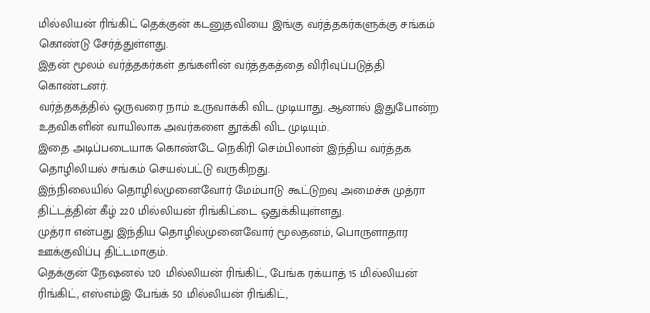மில்லியன் ரிங்கிட் தெக்குன் கடனுதவியை இங்கு வர்த்தகர்களுக்கு சங்கம் கொண்டு சேர்த்துள்ளது.
இதன் மூலம் வர்த்தகர்கள் தங்களின் வர்த்தகத்தை விரிவுப்படுத்தி கொண்டனர்.
வர்த்தகத்தில் ஒருவரை நாம் உருவாக்கி விட முடியாது. ஆனால் இதுபோன்ற உதவிகளின் வாயிலாக அவர்களை தூக்கி விட முடியும்.
இதை அடிப்படையாக கொண்டே நெகிரி செம்பிலான் இந்திய வர்த்தக தொழிலியல் சங்கம் செயல்பட்டு வருகிறது.
இந்நிலையில் தொழில்முனைவோர் மேம்பாடு கூட்டுறவு அமைச்சு முத்ரா திட்டத்தின் கீழ் 220 மில்லியன் ரிங்கிட்டை ஒதுக்கியுள்ளது.
முத்ரா என்பது இந்திய தொழில்முனைவோர் மூலதனம், பொருளாதார ஊக்குவிப்பு திட்டமாகும்.
தெக்குன் நேஷனல் 120 மில்லியன் ரிங்கிட், பேங்க ரக்யாத் 15 மில்லியன் ரிங்கிட், எஸ்எம்இ பேங்க் 50 மில்லியன் ரிங்கிட்,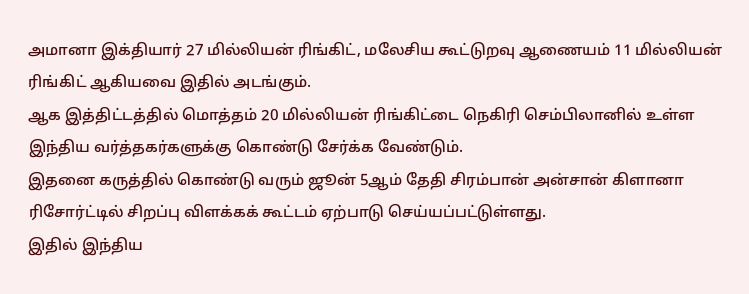அமானா இக்தியார் 27 மில்லியன் ரிங்கிட், மலேசிய கூட்டுறவு ஆணையம் 11 மில்லியன் ரிங்கிட் ஆகியவை இதில் அடங்கும்.
ஆக இத்திட்டத்தில் மொத்தம் 20 மில்லியன் ரிங்கிட்டை நெகிரி செம்பிலானில் உள்ள இந்திய வர்த்தகர்களுக்கு கொண்டு சேர்க்க வேண்டும்.
இதனை கருத்தில் கொண்டு வரும் ஜூன் 5ஆம் தேதி சிரம்பான் அன்சான் கிளானா ரிசோர்ட்டில் சிறப்பு விளக்கக் கூட்டம் ஏற்பாடு செய்யப்பட்டுள்ளது.
இதில் இந்திய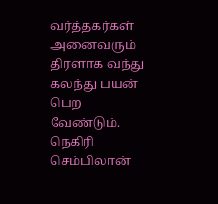வர்த்தகர்கள் அனைவரும் திரளாக வந்து கலந்து பயன் பெற வேண்டும்.
நெகிரி செம்பிலான்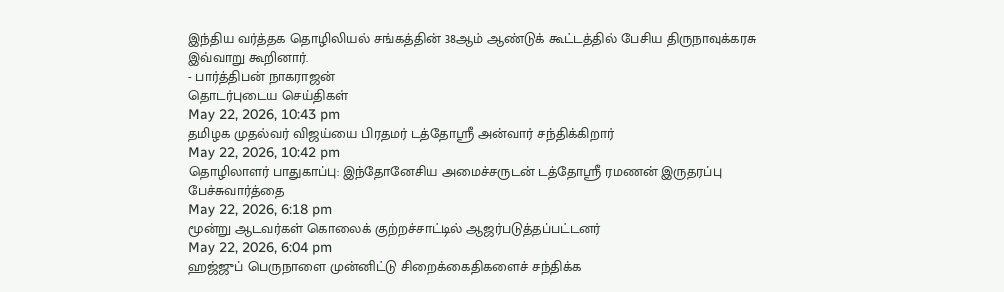இந்திய வர்த்தக தொழிலியல் சங்கத்தின் 38ஆம் ஆண்டுக் கூட்டத்தில் பேசிய திருநாவுக்கரசு இவ்வாறு கூறினார்.
- பார்த்திபன் நாகராஜன்
தொடர்புடைய செய்திகள்
May 22, 2026, 10:43 pm
தமிழக முதல்வர் விஜய்யை பிரதமர் டத்தோஸ்ரீ அன்வார் சந்திக்கிறார்
May 22, 2026, 10:42 pm
தொழிலாளர் பாதுகாப்பு: இந்தோனேசிய அமைச்சருடன் டத்தோஸ்ரீ ரமணன் இருதரப்பு பேச்சுவார்த்தை
May 22, 2026, 6:18 pm
மூன்று ஆடவர்கள் கொலைக் குற்றச்சாட்டில் ஆஜர்படுத்தப்பட்டனர்
May 22, 2026, 6:04 pm
ஹஜ்ஜுப் பெருநாளை முன்னிட்டு சிறைக்கைதிகளைச் சந்திக்க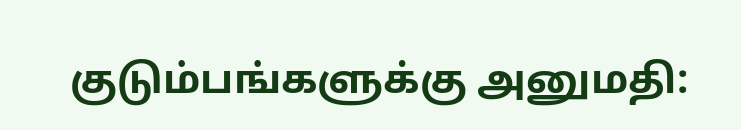குடும்பங்களுக்கு அனுமதி: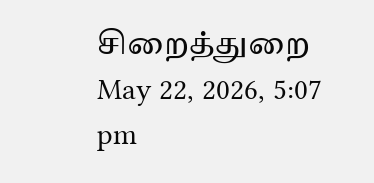சிறைத்துறை
May 22, 2026, 5:07 pm